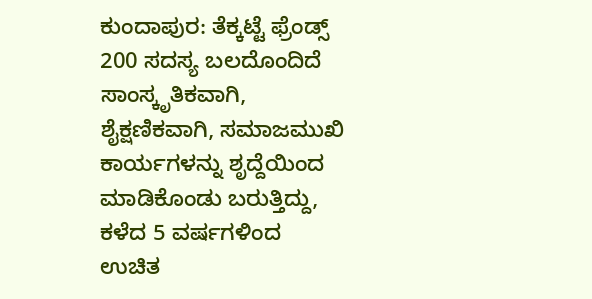ಕುಂದಾಪುರ: ತೆಕ್ಕಟ್ಟೆ ಫ್ರೆಂಡ್ಸ್ 200 ಸದಸ್ಯ ಬಲದೊಂದಿದೆ ಸಾಂಸ್ಕೃತಿಕವಾಗಿ, ಶೈಕ್ಷಣಿಕವಾಗಿ, ಸಮಾಜಮುಖಿ ಕಾರ್ಯಗಳನ್ನು ಶೃದ್ದೆಯಿಂದ ಮಾಡಿಕೊಂಡು ಬರುತ್ತಿದ್ದು, ಕಳೆದ 5 ವರ್ಷಗಳಿಂದ ಉಚಿತ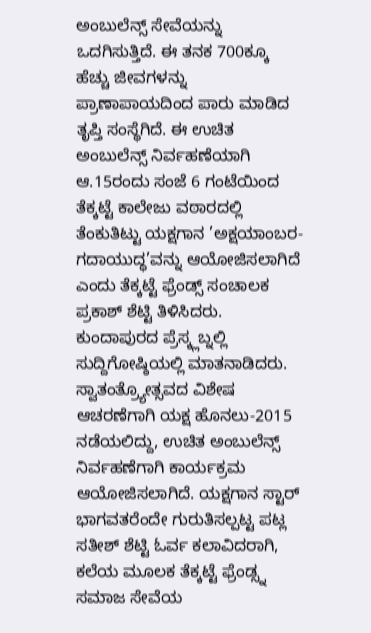ಅಂಬುಲೆನ್ಸ್ ಸೇವೆಯನ್ನು ಒದಗಿಸುತ್ತಿದೆ. ಈ ತನಕ 700ಕ್ಕೂ ಹೆಚ್ಚು ಜೀವಗಳನ್ನು ಪ್ರಾಣಾಪಾಯದಿಂದ ಪಾರು ಮಾಡಿದ ತೃಪ್ತಿ ಸಂಸ್ಥೆಗಿದೆ. ಈ ಉಚಿತ ಅಂಬುಲೆನ್ಸ್ ನಿರ್ವಹಣೆಯಾಗಿ ಆ.15ರಂದು ಸಂಜೆ 6 ಗಂಟೆಯಿಂದ ತೆಕ್ಕಟ್ಟೆ ಕಾಲೇಜು ವಠಾರದಲ್ಲಿ ತೆಂಕುತಿಟ್ಟು ಯಕ್ಷಗಾನ ’ಅಕ್ಷಯಾಂಬರ-ಗದಾಯುದ್ಧ’ವನ್ನು ಆಯೋಜಿಸಲಾಗಿದೆ ಎಂದು ತೆಕ್ಕಟ್ಟೆ ಫ್ರೆಂಡ್ಸ್ ಸಂಚಾಲಕ ಪ್ರಕಾಶ್ ಶೆಟ್ಟಿ ತಿಳಿಸಿದರು.
ಕುಂದಾಪುರದ ಪ್ರೆಸ್ಕ್ಲಬ್ನಲ್ಲಿ ಸುದ್ದಿಗೋಷ್ಠಿಯಲ್ಲಿ ಮಾತನಾಡಿದರು. ಸ್ವಾತಂತ್ರ್ಯೋತ್ಸವದ ವಿಶೇಷ ಆಚರಣೆಗಾಗಿ ಯಕ್ಷ ಹೊನಲು-2015 ನಡೆಯಲಿದ್ದು, ಉಚಿತ ಅಂಬುಲೆನ್ಸ್ ನಿರ್ವಹಣೆಗಾಗಿ ಕಾರ್ಯಕ್ರಮ ಆಯೋಜಿಸಲಾಗಿದೆ. ಯಕ್ಷಗಾನ ಸ್ಟಾರ್ ಭಾಗವತರೆಂದೇ ಗುರುತಿಸಲ್ಪಟ್ಟ ಪಟ್ಲ ಸತೀಶ್ ಶೆಟ್ಟಿ ಓರ್ವ ಕಲಾವಿದರಾಗಿ, ಕಲೆಯ ಮೂಲಕ ತೆಕ್ಕಟ್ಟೆ ಫ್ರೆಂಡ್ಸ್ನ ಸಮಾಜ ಸೇವೆಯ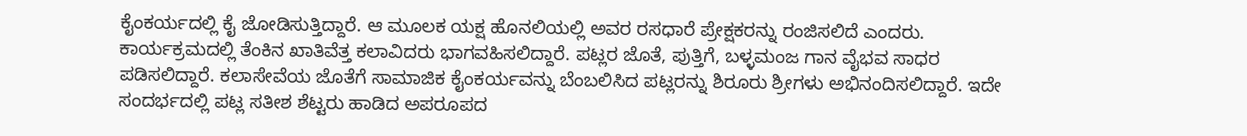ಕೈಂಕರ್ಯದಲ್ಲಿ ಕೈ ಜೋಡಿಸುತ್ತಿದ್ದಾರೆ. ಆ ಮೂಲಕ ಯಕ್ಷ ಹೊನಲಿಯಲ್ಲಿ ಅವರ ರಸಧಾರೆ ಪ್ರೇಕ್ಷಕರನ್ನು ರಂಜಿಸಲಿದೆ ಎಂದರು.
ಕಾರ್ಯಕ್ರಮದಲ್ಲಿ ತೆಂಕಿನ ಖಾತಿವೆತ್ತ ಕಲಾವಿದರು ಭಾಗವಹಿಸಲಿದ್ದಾರೆ. ಪಟ್ಲರ ಜೊತೆ, ಪುತ್ತಿಗೆ, ಬಳ್ಳಮಂಜ ಗಾನ ವೈಭವ ಸಾಧರ ಪಡಿಸಲಿದ್ದಾರೆ. ಕಲಾಸೇವೆಯ ಜೊತೆಗೆ ಸಾಮಾಜಿಕ ಕೈಂಕರ್ಯವನ್ನು ಬೆಂಬಲಿಸಿದ ಪಟ್ಲರನ್ನು ಶಿರೂರು ಶ್ರೀಗಳು ಅಭಿನಂದಿಸಲಿದ್ದಾರೆ. ಇದೇ ಸಂದರ್ಭದಲ್ಲಿ ಪಟ್ಲ ಸತೀಶ ಶೆಟ್ಟರು ಹಾಡಿದ ಅಪರೂಪದ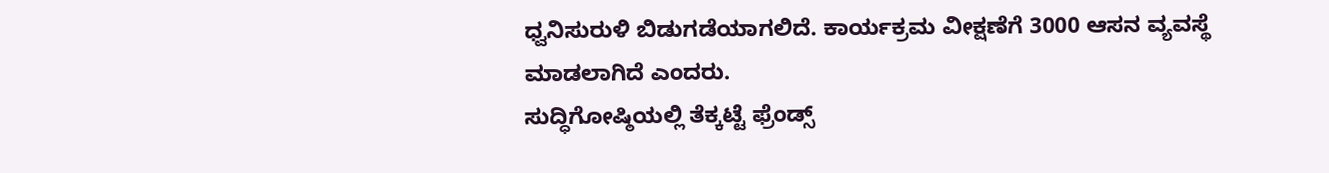ಧ್ವನಿಸುರುಳಿ ಬಿಡುಗಡೆಯಾಗಲಿದೆ. ಕಾರ್ಯಕ್ರಮ ವೀಕ್ಷಣೆಗೆ 3000 ಆಸನ ವ್ಯವಸ್ಥೆ ಮಾಡಲಾಗಿದೆ ಎಂದರು.
ಸುದ್ಧಿಗೋಷ್ಠಿಯಲ್ಲಿ ತೆಕ್ಕಟ್ಟೆ ಫ್ರೆಂಡ್ಸ್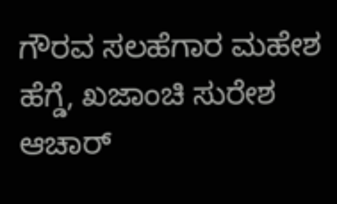ಗೌರವ ಸಲಹೆಗಾರ ಮಹೇಶ ಹೆಗ್ಡೆ, ಖಜಾಂಚಿ ಸುರೇಶ ಆಚಾರ್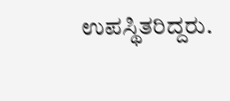ಉಪಸ್ಥಿತರಿದ್ದರು.